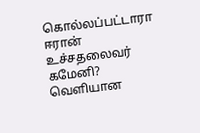கொல்லப்பட்டாரா ஈரான் உச்சதலைவர் கமேனி? வெளியான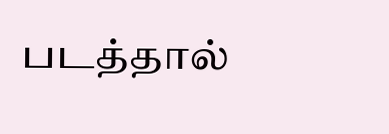படத்தால்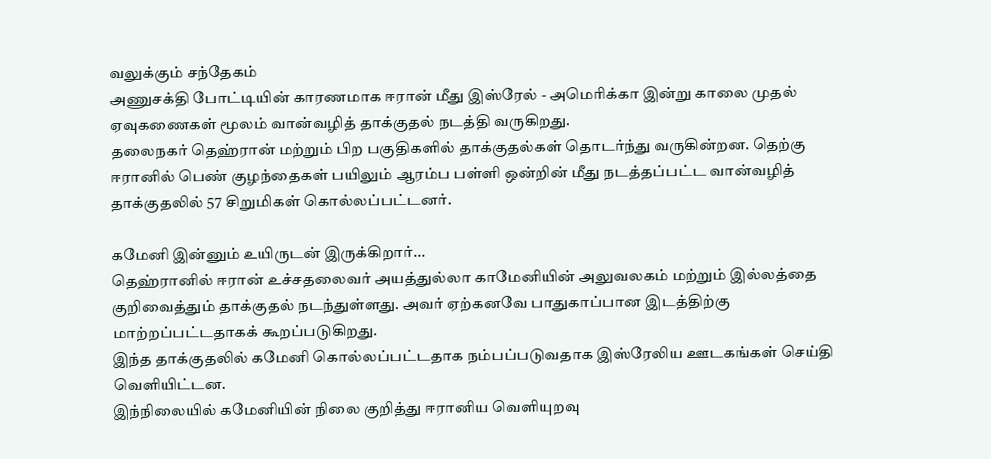வலுக்கும் சந்தேகம்
அணுசக்தி போட்டியின் காரணமாக ஈரான் மீது இஸ்ரேல் - அமெரிக்கா இன்று காலை முதல் ஏவுகணைகள் மூலம் வான்வழித் தாக்குதல் நடத்தி வருகிறது.
தலைநகர் தெஹ்ரான் மற்றும் பிற பகுதிகளில் தாக்குதல்கள் தொடர்ந்து வருகின்றன. தெற்கு ஈரானில் பெண் குழந்தைகள் பயிலும் ஆரம்ப பள்ளி ஒன்றின் மீது நடத்தப்பட்ட வான்வழித் தாக்குதலில் 57 சிறுமிகள் கொல்லப்பட்டனர்.

கமேனி இன்னும் உயிருடன் இருக்கிறார்...
தெஹ்ரானில் ஈரான் உச்சதலைவர் அயத்துல்லா காமேனியின் அலுவலகம் மற்றும் இல்லத்தை குறிவைத்தும் தாக்குதல் நடந்துள்ளது. அவர் ஏற்கனவே பாதுகாப்பான இடத்திற்கு மாற்றப்பட்டதாகக் கூறப்படுகிறது.
இந்த தாக்குதலில் கமேனி கொல்லப்பட்டதாக நம்பப்படுவதாக இஸ்ரேலிய ஊடகங்கள் செய்தி வெளியிட்டன.
இந்நிலையில் கமேனியின் நிலை குறித்து ஈரானிய வெளியுறவு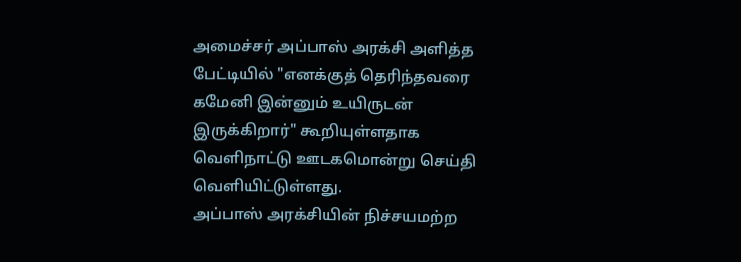அமைச்சர் அப்பாஸ் அரக்சி அளித்த பேட்டியில் "எனக்குத் தெரிந்தவரை கமேனி இன்னும் உயிருடன் இருக்கிறார்" கூறியுள்ளதாக வெளிநாட்டு ஊடகமொன்று செய்தி வெளியிட்டுள்ளது.
அப்பாஸ் அரக்சியின் நிச்சயமற்ற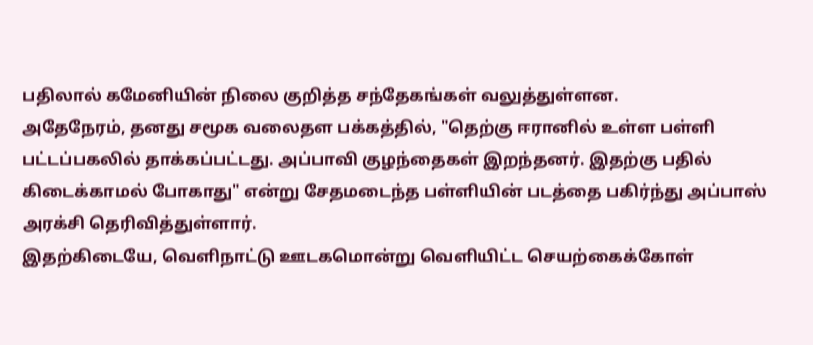பதிலால் கமேனியின் நிலை குறித்த சந்தேகங்கள் வலுத்துள்ளன.
அதேநேரம், தனது சமூக வலைதள பக்கத்தில், "தெற்கு ஈரானில் உள்ள பள்ளி பட்டப்பகலில் தாக்கப்பட்டது. அப்பாவி குழந்தைகள் இறந்தனர். இதற்கு பதில் கிடைக்காமல் போகாது" என்று சேதமடைந்த பள்ளியின் படத்தை பகிர்ந்து அப்பாஸ் அரக்சி தெரிவித்துள்ளார்.
இதற்கிடையே, வெளிநாட்டு ஊடகமொன்று வெளியிட்ட செயற்கைக்கோள்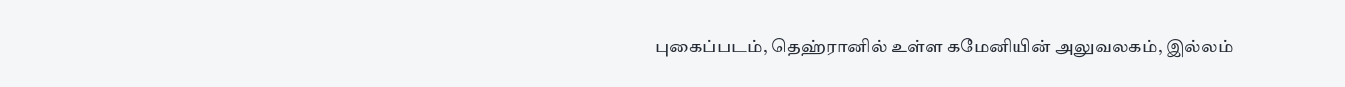புகைப்படம், தெஹ்ரானில் உள்ள கமேனியின் அலுவலகம், இல்லம்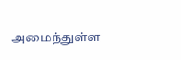அமைந்துள்ள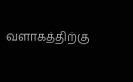வளாகத்திற்கு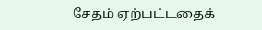சேதம் ஏற்பட்டதைக்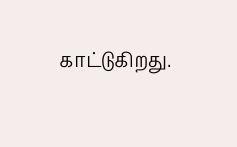காட்டுகிறது.